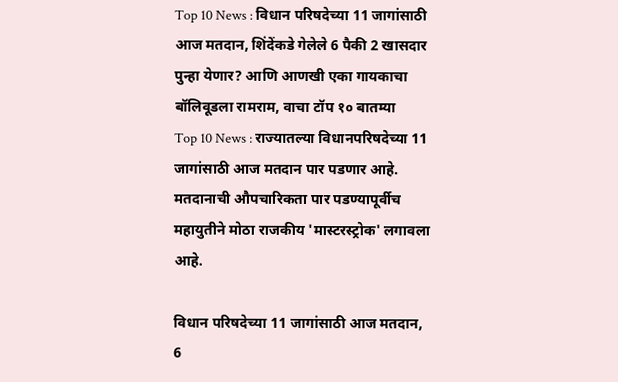Top 10 News : विधान परिषदेच्या 11 जागांसाठी आज मतदान, शिंदेंकडे गेलेले 6 पैकी 2 खासदार पुन्हा येणार? आणि आणखी एका गायकाचा बॉलिवूडला रामराम, वाचा टॉप १० बातम्या
Top 10 News : राज्यातल्या विधानपरिषदेच्या 11 जागांसाठी आज मतदान पार पडणार आहे. मतदानाची औपचारिकता पार पडण्यापूर्वीच महायुतीने मोठा राजकीय 'मास्टरस्ट्रोक' लगावला आहे.

विधान परिषदेच्या 11 जागांसाठी आज मतदान,
6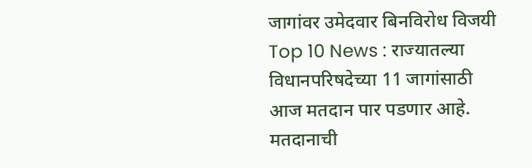जागांवर उमेदवार बिनविरोध विजयी
Top 10 News : राज्यातल्या विधानपरिषदेच्या 11 जागांसाठी आज मतदान पार पडणार आहे. मतदानाची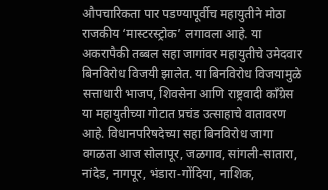औपचारिकता पार पडण्यापूर्वीच महायुतीने मोठा राजकीय ‘मास्टरस्ट्रोक’ लगावला आहे. या अकरापैकी तब्बल सहा जागांवर महायुतीचे उमेदवार बिनविरोध विजयी झालेत. या बिनविरोध विजयामुळे सत्ताधारी भाजप, शिवसेना आणि राष्ट्रवादी काँग्रेस या महायुतीच्या गोटात प्रचंड उत्साहाचे वातावरण आहे. विधानपरिषदेच्या सहा बिनविरोध जागा वगळता आज सोलापूर, जळगाव, सांगली-सातारा, नांदेड, नागपूर, भंडारा-गोंदिया, नाशिक,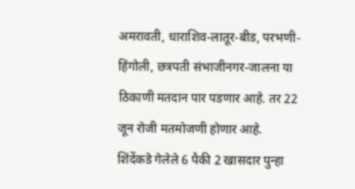अमरावती, धाराशिव-लातूर-बीड, परभणी-हिंगोली, छत्रपती संभाजीनगर-जालना या ठिकाणी मतदान पार पडणार आहे. तर 22 जून रोजी मतमोजणी होणार आहे.
शिंदेंकडे गेलेले 6 पैकी 2 खासदार पुन्हा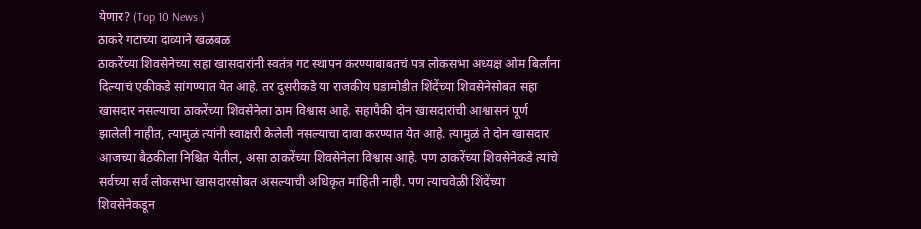येणार? (Top 10 News )
ठाकरे गटाच्या दाव्याने खळबळ
ठाकरेंच्या शिवसेनेच्या सहा खासदारांनी स्वतंत्र गट स्थापन करण्याबाबतचं पत्र लोकसभा अध्यक्ष ओम बिर्लांना दिल्याचं एकीकडे सांगण्यात येत आहे. तर दुसरीकडे या राजकीय घडामोडीत शिंदेंच्या शिवसेनेसोबत सहा खासदार नसल्याचा ठाकरेंच्या शिवसेनेला ठाम विश्वास आहे. सहापैकी दोन खासदारांची आश्वासनं पूर्ण झालेली नाहीत, त्यामुळं त्यांनी स्वाक्षरी केलेली नसल्याचा दावा करण्यात येत आहे. त्यामुळं ते दोन खासदार आजच्या बैठकीला निश्चित येतील, असा ठाकरेंच्या शिवसेनेला विश्वास आहे. पण ठाकरेंच्या शिवसेनेकडे त्यांचे सर्वच्या सर्व लोकसभा खासदारसोबत असल्याची अधिकृत माहिती नाही. पण त्याचवेळी शिंदेंच्या शिवसेनेकडून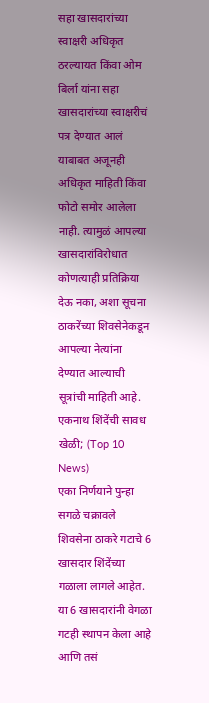सहा खासदारांच्या स्वाक्षरी अधिकृत ठरल्यायत किंवा ओम बिर्ला यांना सहा खासदारांच्या स्वाक्षरीचं पत्र देण्यात आलं याबाबत अजूनही अधिकृत माहिती किंवा फोटो समोर आलेला नाही. त्यामुळं आपल्या खासदारांविरोधात कोणत्याही प्रतिक्रिया देऊ नका, अशा सूचना ठाकरेंच्या शिवसेनेकडून आपल्या नेत्यांना देण्यात आल्याची सूत्रांची माहिती आहे.
एकनाथ शिंदेंची सावध खेळी; (Top 10 News)
एका निर्णयाने पुन्हा सगळे चक्रावले
शिवसेना ठाकरे गटाचे 6 खासदार शिंदेंच्या गळाला लागले आहेत. या 6 खासदारांनी वेगळा गटही स्थापन केला आहे आणि तसं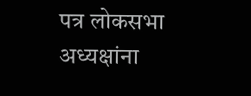पत्र लोकसभा अध्यक्षांना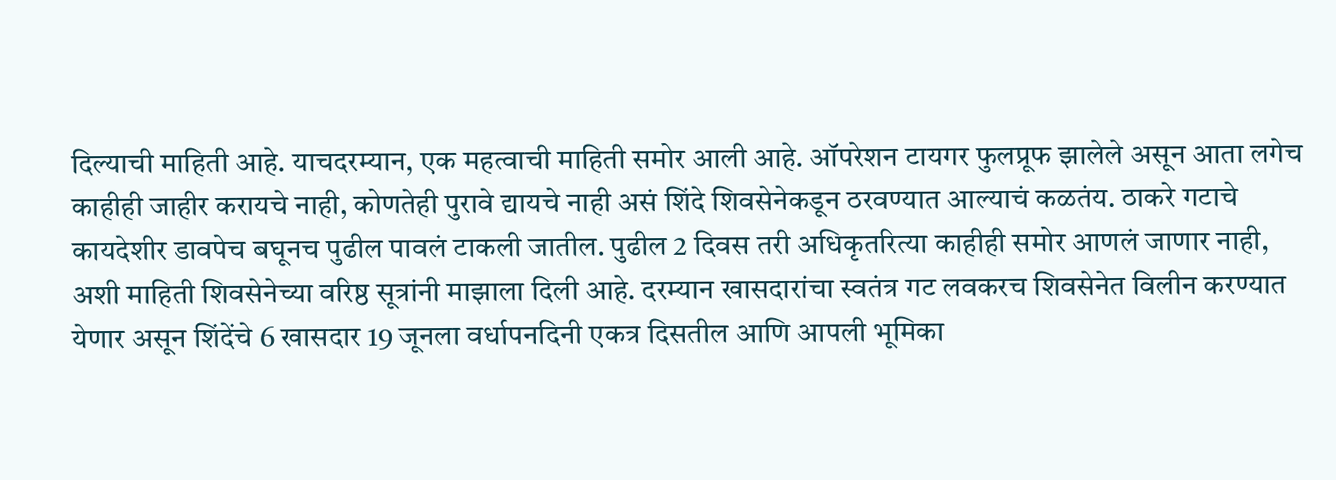दिल्याची माहिती आहे. याचदरम्यान, एक महत्वाची माहिती समोर आली आहे. ऑपरेशन टायगर फुलप्रूफ झालेले असून आता लगेच काहीही जाहीर करायचे नाही, कोणतेही पुरावे द्यायचे नाही असं शिंदे शिवसेनेकडून ठरवण्यात आल्याचं कळतंय. ठाकरे गटाचे कायदेशीर डावपेच बघूनच पुढील पावलं टाकली जातील. पुढील 2 दिवस तरी अधिकृतरित्या काहीही समोर आणलं जाणार नाही, अशी माहिती शिवसेनेच्या वरिष्ठ सूत्रांनी माझाला दिली आहे. दरम्यान खासदारांचा स्वतंत्र गट लवकरच शिवसेनेत विलीन करण्यात येणार असून शिंदेंचे 6 खासदार 19 जूनला वर्धापनदिनी एकत्र दिसतील आणि आपली भूमिका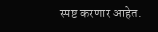स्पष्ट करणार आहेत.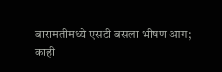बारामतीमध्ये एसटी बसला भीषण आग;
काही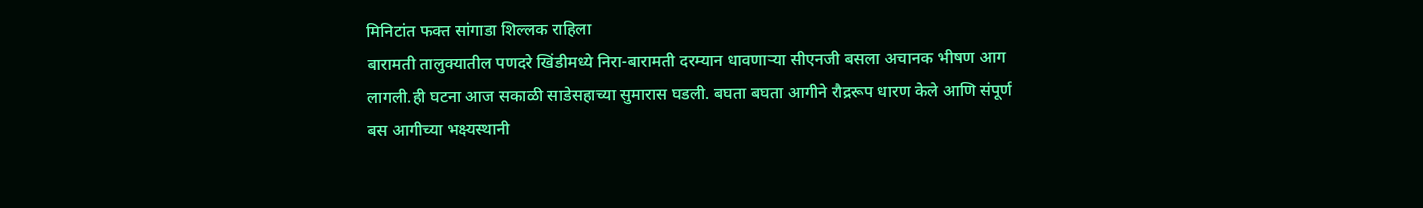मिनिटांत फक्त सांगाडा शिल्लक राहिला
बारामती तालुक्यातील पणदरे खिंडीमध्ये निरा-बारामती दरम्यान धावणाऱ्या सीएनजी बसला अचानक भीषण आग लागली.ही घटना आज सकाळी साडेसहाच्या सुमारास घडली. बघता बघता आगीने रौद्ररूप धारण केले आणि संपूर्ण बस आगीच्या भक्ष्यस्थानी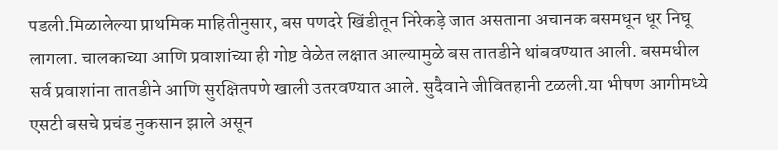पडली.मिळालेल्या प्राथमिक माहितीनुसार, बस पणदरे खिंडीतून निरेकड़े जात असताना अचानक बसमधून धूर निघू लागला. चालकाच्या आणि प्रवाशांच्या ही गोष्ट वेळेत लक्षात आल्यामुळे बस तातडीने थांबवण्यात आली. बसमधील सर्व प्रवाशांना तातडीने आणि सुरक्षितपणे खाली उतरवण्यात आले. सुदैवाने जीवितहानी टळली.या भीषण आगीमध्ये एसटी बसचे प्रचंड नुकसान झाले असून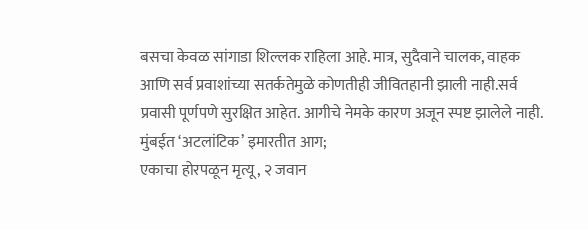बसचा केवळ सांगाडा शिल्लक राहिला आहे. मात्र, सुदैवाने चालक, वाहक आणि सर्व प्रवाशांच्या सतर्कतेमुळे कोणतीही जीवितहानी झाली नाही.सर्व प्रवासी पूर्णपणे सुरक्षित आहेत. आगीचे नेमके कारण अजून स्पष्ट झालेले नाही.
मुंबईत ‘अटलांटिक’ इमारतीत आग;
एकाचा होरपळून मृत्यू, २ जवान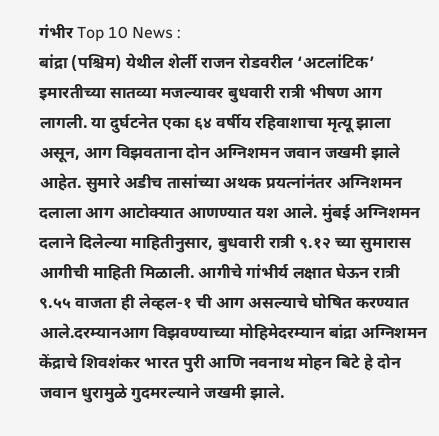गंभीर Top 10 News :
बांद्रा (पश्चिम) येथील शेर्ली राजन रोडवरील ‘अटलांटिक’ इमारतीच्या सातव्या मजल्यावर बुधवारी रात्री भीषण आग लागली. या दुर्घटनेत एका ६४ वर्षीय रहिवाशाचा मृत्यू झाला असून, आग विझवताना दोन अग्निशमन जवान जखमी झाले आहेत. सुमारे अडीच तासांच्या अथक प्रयत्नांनंतर अग्निशमन दलाला आग आटोक्यात आणण्यात यश आले. मुंबई अग्निशमन दलाने दिलेल्या माहितीनुसार, बुधवारी रात्री ९.१२ च्या सुमारास आगीची माहिती मिळाली. आगीचे गांभीर्य लक्षात घेऊन रात्री ९.५५ वाजता ही लेव्हल-१ ची आग असल्याचे घोषित करण्यात आले.दरम्यानआग विझवण्याच्या मोहिमेदरम्यान बांद्रा अग्निशमन केंद्राचे शिवशंकर भारत पुरी आणि नवनाथ मोहन बिटे हे दोन जवान धुरामुळे गुदमरल्याने जखमी झाले.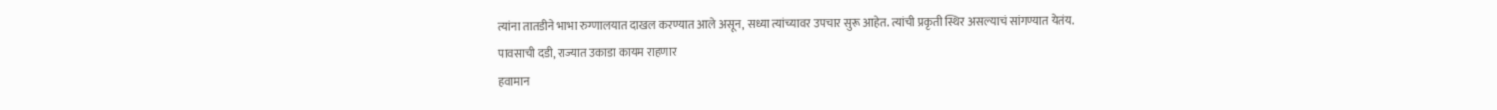त्यांना तातडीने भाभा रुग्णालयात दाखल करण्यात आले असून, सध्या त्यांच्यावर उपचार सुरू आहेत. त्यांची प्रकृती स्थिर असल्याचं सांगण्यात येतंय.
पावसाची दडी, राज्यात उकाडा कायम राहणार
हवामान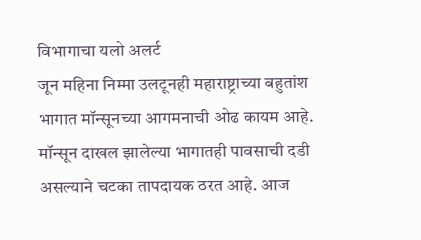विभागाचा यलो अलर्ट
जून महिना निम्मा उलटूनही महाराष्ट्राच्या बहुतांश भागात मॉन्सूनच्या आगमनाची ओढ कायम आहे. मॉन्सून दाखल झालेल्या भागातही पावसाची दडी असल्याने चटका तापदायक ठरत आहे. आज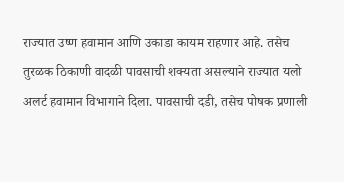राज्यात उष्ण हवामान आणि उकाडा कायम राहणार आहे. तसेच तुरळक ठिकाणी वादळी पावसाची शक्यता असल्याने राज्यात यलो अलर्ट हवामान विभागाने दिला. पावसाची दडी, तसेच पोषक प्रणाली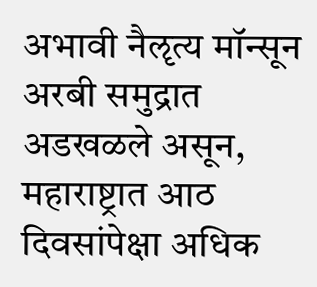अभावी नैॡत्य मॉन्सून अरबी समुद्रात अडखळले असून, महाराष्ट्रात आठ दिवसांपेक्षा अधिक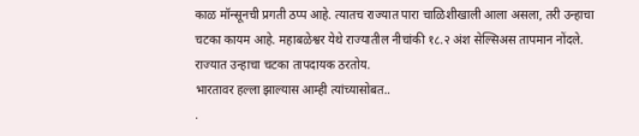काळ मॉन्सूनची प्रगती ठप्प आहे. त्यातच राज्यात पारा चाळिशीखाली आला असला, तरी उन्हाचा चटका कायम आहे. महाबळेश्वर येथे राज्यातील नीचांकी १८.२ अंश सेल्सिअस तापमान नोंदले. राज्यात उन्हाचा चटका तापदायक ठरतोय.
भारतावर हल्ला झाल्यास आम्ही त्यांच्यासोबत..
.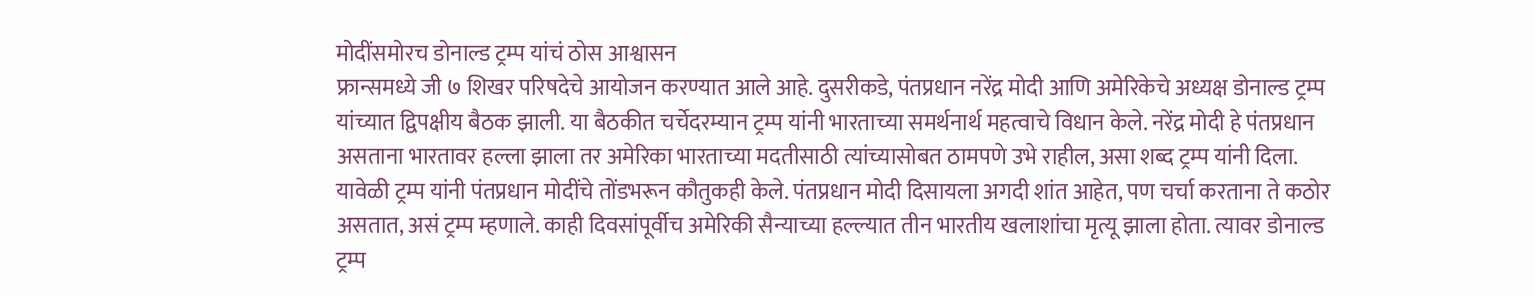मोदींसमोरच डोनाल्ड ट्रम्प यांचं ठोस आश्वासन
फ्रान्समध्ये जी ७ शिखर परिषदेचे आयोजन करण्यात आले आहे. दुसरीकडे, पंतप्रधान नरेंद्र मोदी आणि अमेरिकेचे अध्यक्ष डोनाल्ड ट्रम्प यांच्यात द्विपक्षीय बैठक झाली. या बैठकीत चर्चेदरम्यान ट्रम्प यांनी भारताच्या समर्थनार्थ महत्वाचे विधान केले. नरेंद्र मोदी हे पंतप्रधान असताना भारतावर हल्ला झाला तर अमेरिका भारताच्या मदतीसाठी त्यांच्यासोबत ठामपणे उभे राहील, असा शब्द ट्रम्प यांनी दिला. यावेळी ट्रम्प यांनी पंतप्रधान मोदींचे तोंडभरून कौतुकही केले. पंतप्रधान मोदी दिसायला अगदी शांत आहेत, पण चर्चा करताना ते कठोर असतात, असं ट्रम्प म्हणाले. काही दिवसांपूर्वीच अमेरिकी सैन्याच्या हल्ल्यात तीन भारतीय खलाशांचा मृत्यू झाला होता. त्यावर डोनाल्ड ट्रम्प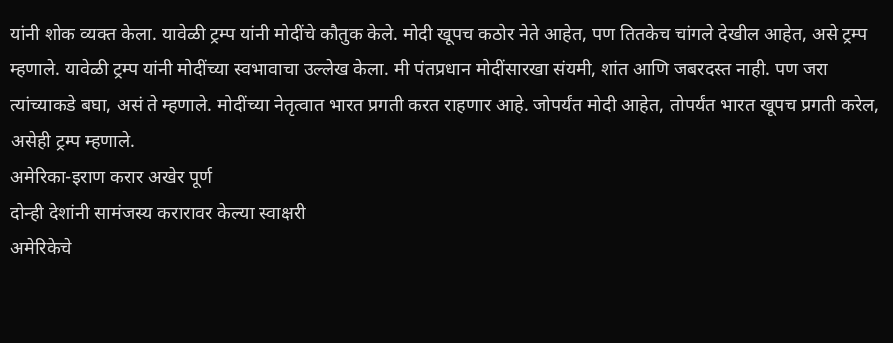यांनी शोक व्यक्त केला. यावेळी ट्रम्प यांनी मोदींचे कौतुक केले. मोदी खूपच कठोर नेते आहेत, पण तितकेच चांगले देखील आहेत, असे ट्रम्प म्हणाले. यावेळी ट्रम्प यांनी मोदींच्या स्वभावाचा उल्लेख केला. मी पंतप्रधान मोदींसारखा संयमी, शांत आणि जबरदस्त नाही. पण जरा त्यांच्याकडे बघा, असं ते म्हणाले. मोदींच्या नेतृत्वात भारत प्रगती करत राहणार आहे. जोपर्यंत मोदी आहेत, तोपर्यंत भारत खूपच प्रगती करेल, असेही ट्रम्प म्हणाले.
अमेरिका-इराण करार अखेर पूर्ण
दोन्ही देशांनी सामंजस्य करारावर केल्या स्वाक्षरी
अमेरिकेचे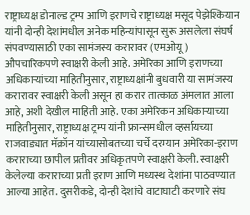राष्ट्राध्यक्ष डोनाल्ड ट्रम्प आणि इराणचे राष्ट्राध्यक्ष मसूद पेझेश्कियान यांनी दोन्ही देशांमधील अनेक महिन्यांपासून सुरू असलेला संघर्ष संपवण्यासाठी एका सामंजस्य करारावर (एमओयू) औपचारिकपणे स्वाक्षरी केली आहे. अमेरिका आणि इराणच्या अधिकाऱ्यांच्या माहितीनुसार, राष्ट्राध्यक्षांनी बुधवारी या सामंजस्य करारावर स्वाक्षरी केली असून हा करार तात्काळ अंमलात आला आहे, अशी देखील माहिती आहे. एका अमेरिकन अधिकाऱ्याच्या माहितीनुसार, राष्ट्राध्यक्ष ट्रम्प यांनी फ्रान्समधील व्हर्सायच्या राजवाड्यात मॅक्रॉन यांच्यासोबतच्या चर्चे दरम्यान अमेरिका-इराण कराराच्या छापील प्रतीवर अधिकृतपणे स्वाक्षरी केली. स्वाक्षरी केलेल्या कराराच्या प्रती इराण आणि मध्यस्थ देशांना पाठवण्यात आल्या आहेत. दुसरीकडे, दोन्ही देशांचे वाटाघाटी करणारे संघ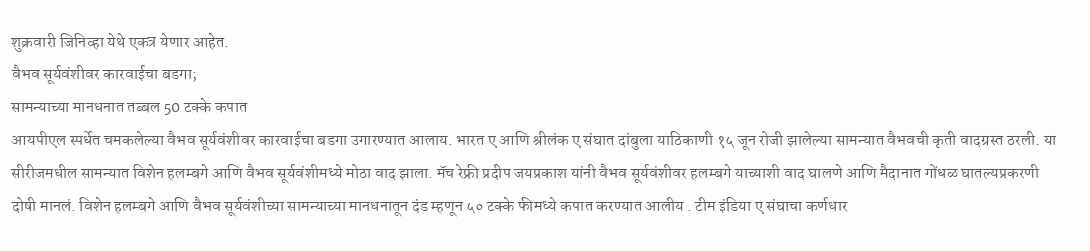शुक्रवारी जिनिव्हा येथे एकत्र येणार आहेत.
वैभव सूर्यवंशीवर कारवाईचा बडगा;
सामन्याच्या मानधनात तब्बल 50 टक्के कपात
आयपीएल स्पर्धेत चमकलेल्या वैभव सूर्यवंशीवर कारवाईचा बडगा उगारण्यात आलाय. भारत ए आणि श्रीलंक ए संघात दांबुला याठिकाणी १५ जून रोजी झालेल्या सामन्यात वैभवची कृती वादग्रस्त ठरली. या सीरीजमधील सामन्यात विशेन हलम्बगे आणि वैभव सूर्यवंशीमध्ये मोठा वाद झाला. मॅच रेफ्री प्रदीप जयप्रकाश यांनी वैभव सूर्यवंशीवर हलम्बगे याच्याशी वाद घालणे आणि मैदानात गोंधळ घातल्यप्रकरणी दोषी मानलं. विशेन हलम्बगे आणि वैभव सूर्यवंशीच्या सामन्याच्या मानधनातून दंड म्हणून ५० टक्के फीमध्ये कपात करण्यात आलीय . टीम इंडिया ए संघाचा कर्णधार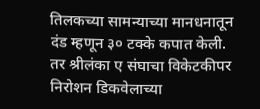तिलकच्या सामन्याच्या मानधनातून दंड म्हणून ३० टक्के कपात केली. तर श्रीलंका ए संघाचा विकेटकीपर निरोशन डिकवेलाच्या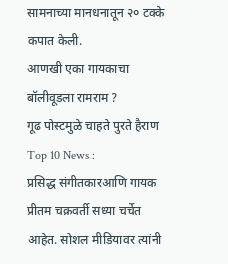सामनाच्या मानधनातून २० टक्के कपात केली.
आणखी एका गायकाचा बॉलीवूडला रामराम ?
गूढ पोस्टमुळे चाहते पुरते हैराण Top 10 News :
प्रसिद्ध संगीतकारआणि गायक प्रीतम चक्रवर्ती सध्या चर्चेत आहेत. सोशल मीडियावर त्यांनी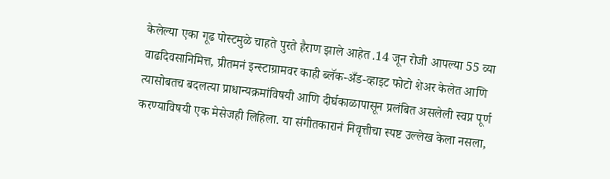केलेल्या एका गूढ पोस्टमुळे चाहते पुरते हैराण झाले आहेत .14 जून रोजी आपल्या 55 व्या वाढदिवसानिमित्त, प्रीतमनं इन्स्टाग्रामवर काही ब्लॅक-अँड-व्हाइट फोटो शेअर केलेत आणि त्यासोबतच बदलत्या प्राधान्यक्रमांविषयी आणि दीर्घकाळापासून प्रलंबित असलेली स्वप्न पूर्ण करण्याविषयी एक मेसेजही लिहिला. या संगीतकारानं निवृत्तीचा स्पष्ट उल्लेख केला नसला,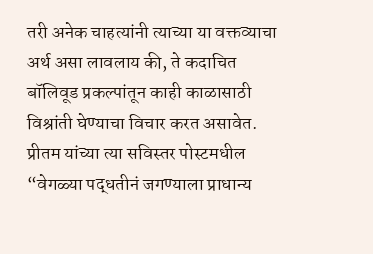तरी अनेक चाहत्यांनी त्याच्या या वक्तव्याचा अर्थ असा लावलाय की, ते कदाचित बॉलिवूड प्रकल्पांतून काही काळासाठी विश्रांती घेण्याचा विचार करत असावेत. प्रीतम यांच्या त्या सविस्तर पोस्टमधील “वेगळ्या पद्धतीनं जगण्याला प्राधान्य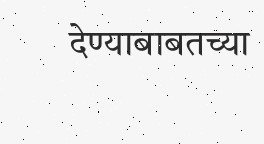देण्याबाबतच्या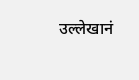उल्लेखानं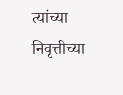त्यांच्या निवृत्तीच्या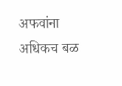अफवांना अधिकच बळ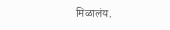मिळालंय.